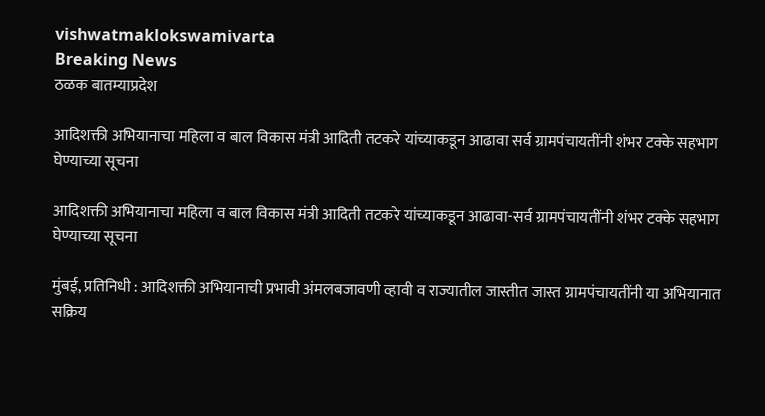vishwatmaklokswamivarta
Breaking News
ठळक बातम्याप्रदेश

आदिशक्ती अभियानाचा महिला व बाल विकास मंत्री आदिती तटकरे यांच्याकडून आढावा सर्व ग्रामपंचायतींनी शंभर टक्के सहभाग घेण्याच्या सूचना

आदिशक्ती अभियानाचा महिला व बाल विकास मंत्री आदिती तटकरे यांच्याकडून आढावा-सर्व ग्रामपंचायतींनी शंभर टक्के सहभाग घेण्याच्या सूचना

मुंबई, प्रतिनिधी : आदिशक्ती अभियानाची प्रभावी अंमलबजावणी व्हावी व राज्यातील जास्तीत जास्त ग्रामपंचायतींनी या अभियानात सक्रिय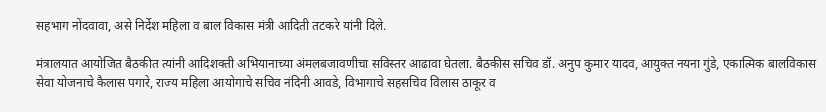सहभाग नोंदवावा, असे निर्देश महिला व बाल विकास मंत्री आदिती तटकरे यांनी दिले.

मंत्रालयात आयोजित बैठकीत त्यांनी आदिशक्ती अभियानाच्या अंमलबजावणीचा सविस्तर आढावा घेतला. बैठकीस सचिव डॉ. अनुप कुमार यादव, आयुक्त नयना गुंडे, एकात्मिक बालविकास सेवा योजनाचे कैलास पगारे, राज्य महिला आयोगाचे सचिव नंदिनी आवडे, विभागाचे सहसचिव विलास ठाकूर व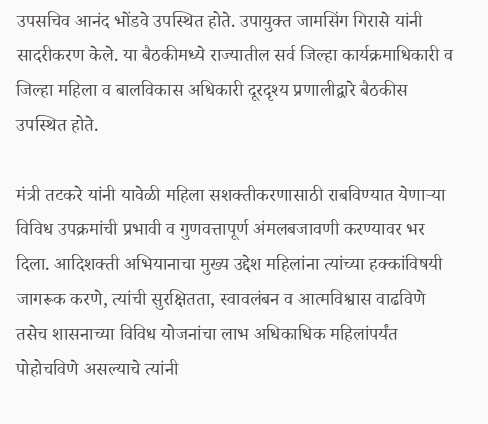उपसचिव आनंद भोंडवे उपस्थित होते. उपायुक्त जामसिंग गिरासे यांनी सादरीकरण केले. या बैठकीमध्ये राज्यातील सर्व जिल्हा कार्यक्रमाधिकारी व जिल्हा महिला व बालविकास अधिकारी दूरदृश्य प्रणालीद्वारे बैठकीस उपस्थित होते.

मंत्री तटकरे यांनी यावेळी महिला सशक्तीकरणासाठी राबविण्यात येणाऱ्या विविध उपक्रमांची प्रभावी व गुणवत्तापूर्ण अंमलबजावणी करण्यावर भर दिला. आदिशक्ती अभियानाचा मुख्य उद्देश महिलांना त्यांच्या हक्कांविषयी जागरूक करणे, त्यांची सुरक्षितता, स्वावलंबन व आत्मविश्वास वाढविणे तसेच शासनाच्या विविध योजनांचा लाभ अधिकाधिक महिलांपर्यंत पोहोचविणे असल्याचे त्यांनी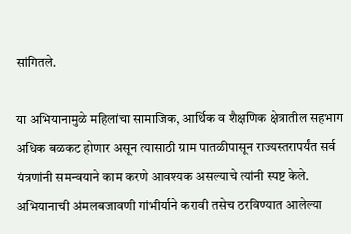सांगितले.

या अभियानामुळे महिलांचा सामाजिक, आर्थिक व शैक्षणिक क्षेत्रातील सहभाग अधिक बळकट होणार असून त्यासाठी ग्राम पातळीपासून राज्यस्तरापर्यंत सर्व यंत्रणांनी समन्वयाने काम करणे आवश्यक असल्याचे त्यांनी स्पष्ट केले. अभियानाची अंमलबजावणी गांभीर्याने करावी तसेच ठरविण्यात आलेल्या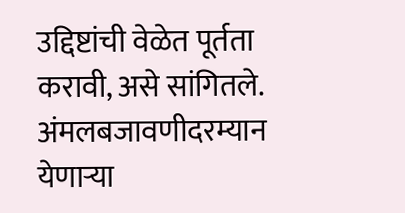उद्दिष्टांची वेळेत पूर्तता करावी, असे सांगितले. अंमलबजावणीदरम्यान येणाऱ्या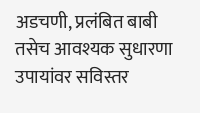अडचणी, प्रलंबित बाबी तसेच आवश्यक सुधारणा उपायांवर सविस्तर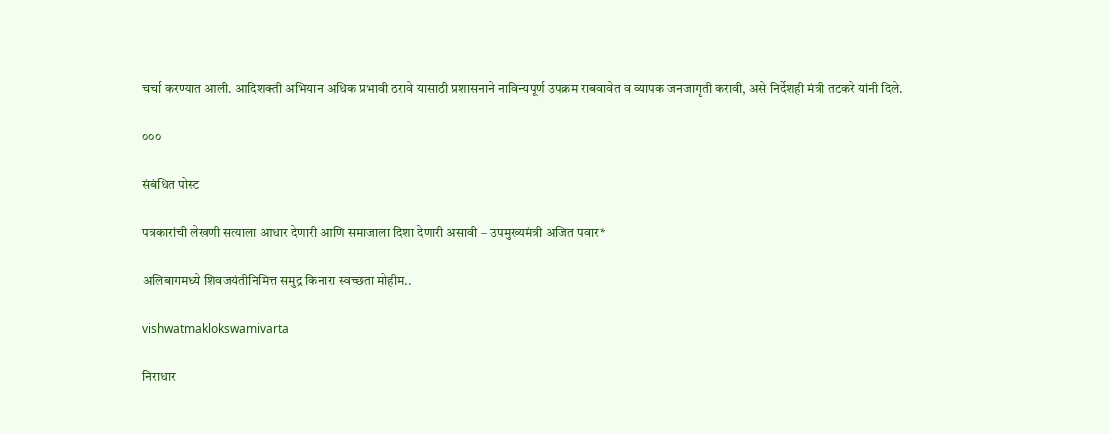चर्चा करण्यात आली. आदिशक्ती अभियान अधिक प्रभावी ठरावे यासाठी प्रशासनाने नाविन्यपूर्ण उपक्रम राबवावेत व व्यापक जनजागृती करावी, असे निर्देशही मंत्री तटकरे यांनी दिले.

०००

संबंधित पोस्ट

पत्रकारांची लेखणी सत्याला आधार देणारी आणि समाजाला दिशा देणारी असावी – उपमुख्यमंत्री अजित पवार*

अलिबागमध्ये शिवजयंतीनिमित्त समुद्र किनारा स्वच्छता मोहीम..

vishwatmaklokswamivarta

निराधार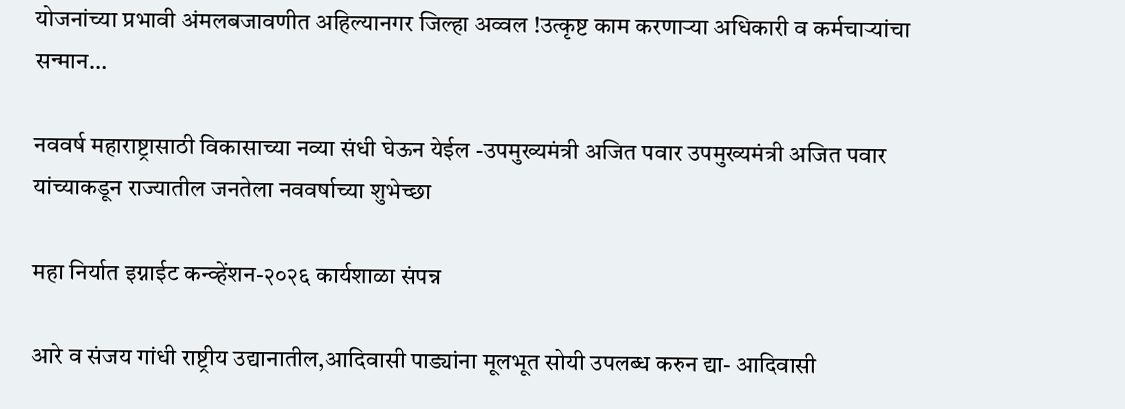योजनांच्या प्रभावी अंमलबजावणीत अहिल्यानगर जिल्हा अव्वल !उत्कृष्ट काम करणाऱ्या अधिकारी व कर्मचाऱ्यांचा सन्मान…

नववर्ष महाराष्ट्रासाठी विकासाच्या नव्या संधी घेऊन येईल -उपमुख्यमंत्री अजित पवार उपमुख्यमंत्री अजित पवार यांच्याकडून राज्यातील जनतेला नववर्षाच्या शुभेच्छा

महा निर्यात इग्नाईट कन्व्हेंशन-२०२६ कार्यशाळा संपन्न

आरे व संजय गांधी राष्ट्रीय उद्यानातील,आदिवासी पाड्यांना मूलभूत सोयी उपलब्ध करुन द्या- आदिवासी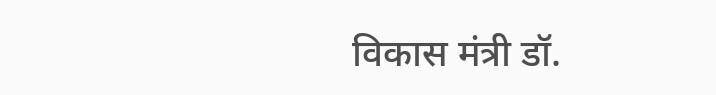विकास मंत्री डॉ.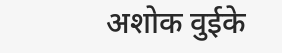अशोक वुईके